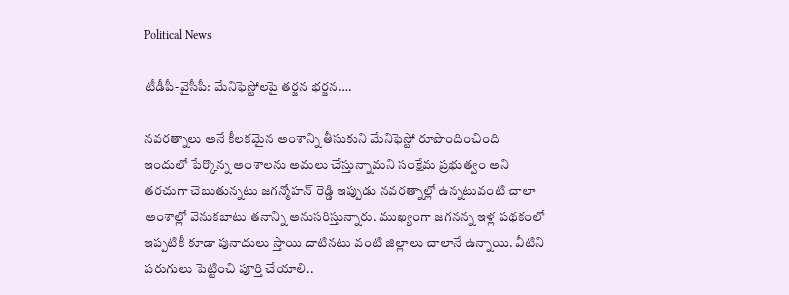Political News

టీడీపీ-వైసీపీ: మేనిఫెస్టోల‌పై త‌ర్జ‌న భ‌ర్జ‌న….

నవరత్నాలు అనే కీలకమైన అంశాన్ని తీసుకుని మేనిఫెస్టో రూపొందించింది ఇందులో పేర్కొన్న అంశాలను అమలు చేస్తున్నామని సంక్షేమ ప్రభుత్వం అని తరచుగా చెబుతున్నటు జగన్మోహన్ రెడ్డి ఇప్పుడు నవరత్నాల్లో ఉన్నటువంటి చాలా అంశాల్లో వెనుకబాటు త‌నాన్ని అనుసరిస్తున్నారు. ముఖ్యంగా జగన‌న్న ఇళ్ల పథకంలో ఇప్పటికీ కూడా పునాదులు స్తాయి దాటినటు వంటి జిల్లాలు చాలానే ఉన్నాయి. వీటిని పరుగులు పెట్టించి పూర్తి చేయాలి..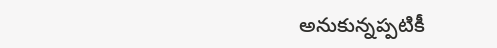అనుకున్నప్పటికీ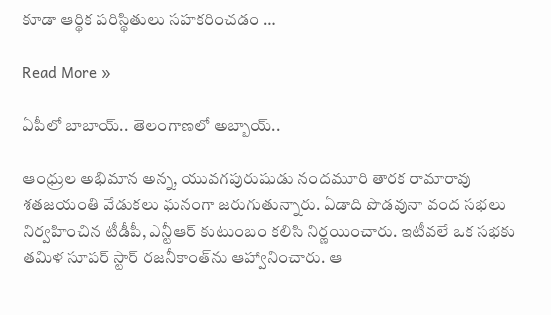కూడా ఆర్థిక పరిస్థితులు సహకరించడం …

Read More »

ఏపీలో బాబాయ్.. తెలంగాణలో అబ్బాయ్..

ఆంధ్రుల అభిమాన అన్న, యువగపురుషుడు నందమూరి తారక రామారావు శతజయంతి వేడుకలు ఘనంగా జరుగుతున్నారు. ఏడాది పొడవునా వంద సభలు నిర్వహించిన టీడీపీ, ఎన్టీఆర్ కుటుంబం కలిసి నిర్ణయించారు. ఇటీవలే ఒక సభకు తమిళ సూపర్ స్టార్ రజనీకాంత్‌ను ఆహ్వానించారు. ఆ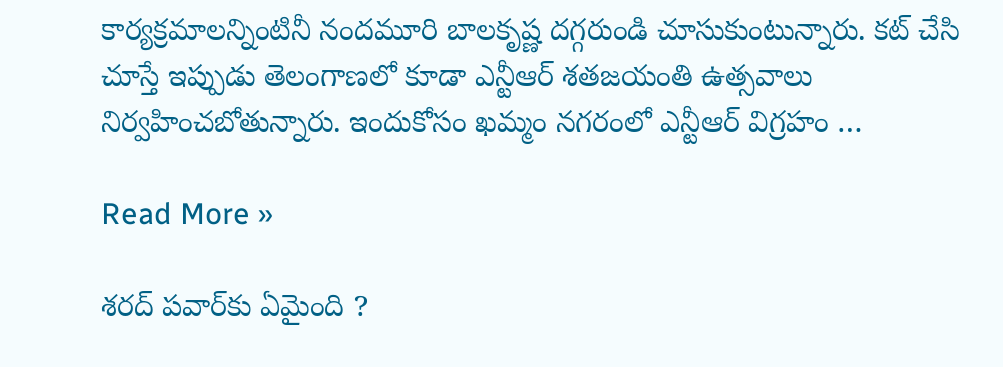కార్యక్రమాలన్నింటినీ నందమూరి బాలకృష్ణ దగ్గరుండి చూసుకుంటున్నారు. కట్ చేసి చూస్తే ఇప్పుడు తెలంగాణలో కూడా ఎన్టీఆర్ శతజయంతి ఉత్సవాలు నిర్వహించబోతున్నారు. ఇందుకోసం ఖమ్మం నగరంలో ఎన్టీఆర్‌ విగ్రహం …

Read More »

శరద్ పవార్‌కు ఏమైంది ?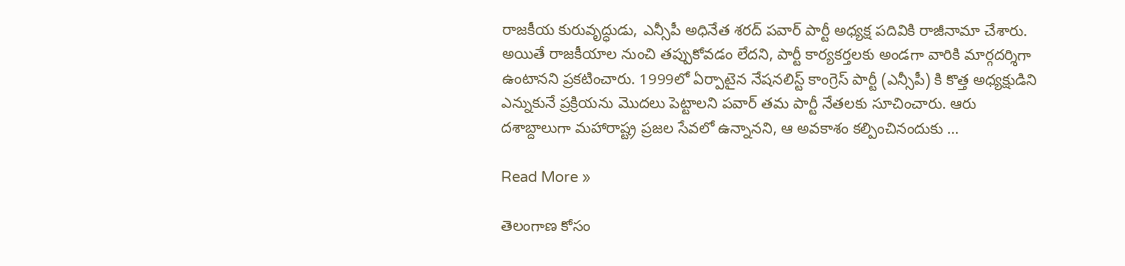రాజకీయ కురువృద్ధుడు, ఎన్సీపీ అధినేత శరద్ పవార్ పార్టీ అధ్యక్ష పదివికి రాజీనామా చేశారు. అయితే రాజకీయాల నుంచి తప్పుకోవడం లేదని, పార్టీ కార్యకర్తలకు అండగా వారికి మార్గదర్శిగా ఉంటానని ప్రకటించారు. 1999లో ఏర్పాటైన నేషనలిస్ట్ కాంగ్రెస్ పార్టీ (ఎన్సీపీ) కి కొత్త అధ్యక్షుడిని ఎన్నుకునే ప్రక్రియను మొదలు పెట్టాలని పవార్ తమ పార్టీ నేతలకు సూచించారు. ఆరు దశాబ్దాలుగా మహారాష్ట్ర ప్రజల సేవలో ఉన్నానని, ఆ అవకాశం కల్పించినందుకు …

Read More »

తెలంగాణ కోసం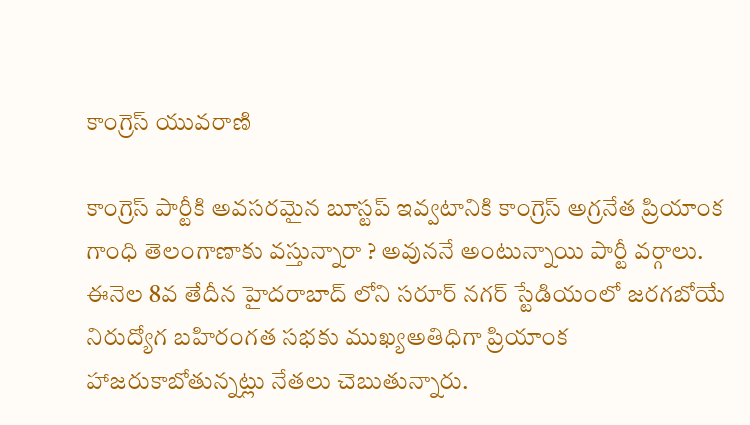కాంగ్రెస్ యువరాణి

కాంగ్రెస్ పార్టీకి అవసరమైన బూస్టప్ ఇవ్వటానికి కాంగ్రెస్ అగ్రనేత ప్రియాంక గాంధి తెలంగాణాకు వస్తున్నారా ? అవుననే అంటున్నాయి పార్టీ వర్గాలు. ఈనెల 8వ తేదీన హైదరాబాద్ లోని సరూర్ నగర్ స్టేడియంలో జరగబోయే నిరుద్యోగ బహిరంగత సభకు ముఖ్యఅతిధిగా ప్రియాంక హాజరుకాబోతున్నట్లు నేతలు చెబుతున్నారు.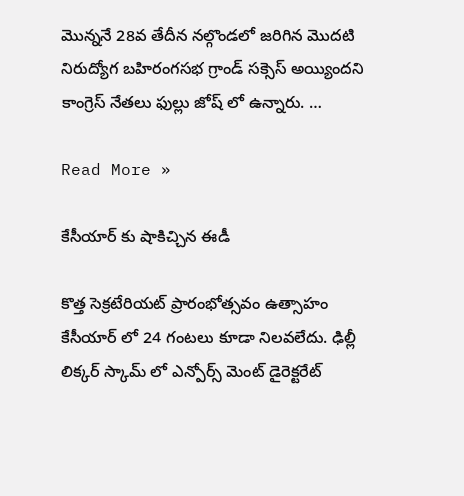మొన్ననే 28వ తేదీన నల్గొండలో జరిగిన మొదటి నిరుద్యోగ బహిరంగసభ గ్రాండ్ సక్సెస్ అయ్యిందని కాంగ్రెస్ నేతలు ఫుల్లు జోష్ లో ఉన్నారు. …

Read More »

కేసీయార్ కు షాకిచ్చిన ఈడీ

కొత్త సెక్రటేరియట్ ప్రారంభోత్సవం ఉత్సాహం కేసీయార్ లో 24 గంటలు కూడా నిలవలేదు. ఢిల్లీ లిక్కర్ స్కామ్ లో ఎన్పోర్స్ మెంట్ డైరెక్టరేట్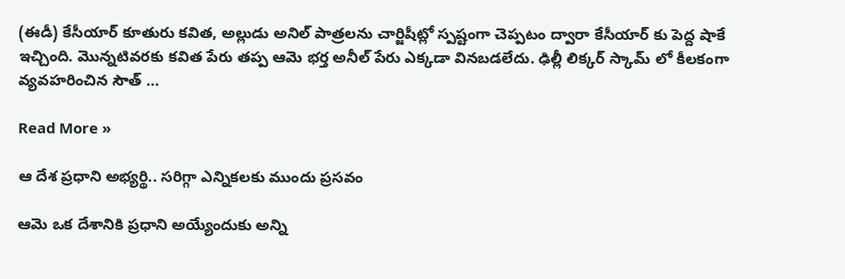(ఈడీ) కేసీయార్ కూతురు కవిత, అల్లుడు అనిల్ పాత్రలను చార్జిషీట్లో స్పష్టంగా చెప్పటం ద్వారా కేసీయార్ కు పెద్ద షాకే ఇచ్చింది. మొన్నటివరకు కవిత పేరు తప్ప ఆమె భర్త అనీల్ పేరు ఎక్కడా వినబడలేదు. ఢిల్లీ లిక్కర్ స్కామ్ లో కీలకంగా వ్యవహరించిన సౌత్ …

Read More »

ఆ దేశ ప్రధాని అభ్యర్థి.. సరిగ్గా ఎన్నికలకు ముందు ప్రసవం

ఆమె ఒక దేశానికి ప్రధాని అయ్యేందుకు అన్ని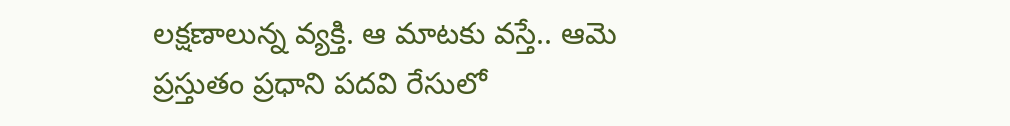లక్షణాలున్న వ్యక్తి. ఆ మాటకు వస్తే.. ఆమె ప్రస్తుతం ప్రధాని పదవి రేసులో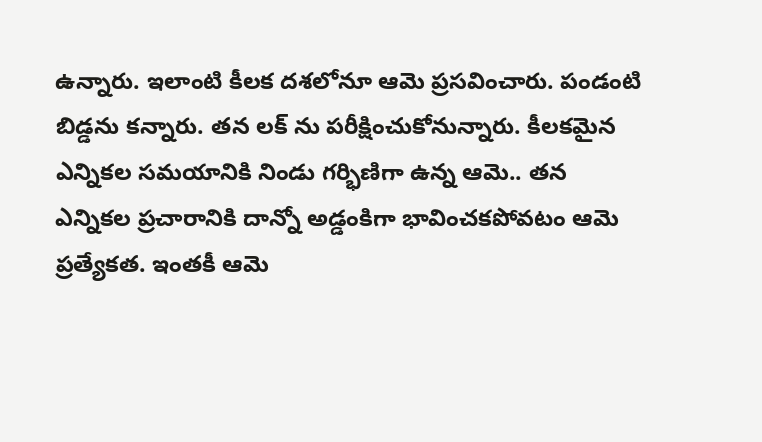ఉన్నారు. ఇలాంటి కీలక దశలోనూ ఆమె ప్రసవించారు. పండంటి బిడ్డను కన్నారు. తన లక్ ను పరీక్షించుకోనున్నారు. కీలకమైన ఎన్నికల సమయానికి నిండు గర్భిణిగా ఉన్న ఆమె.. తన ఎన్నికల ప్రచారానికి దాన్నో అడ్డంకిగా భావించకపోవటం ఆమె ప్రత్యేకత. ఇంతకీ ఆమె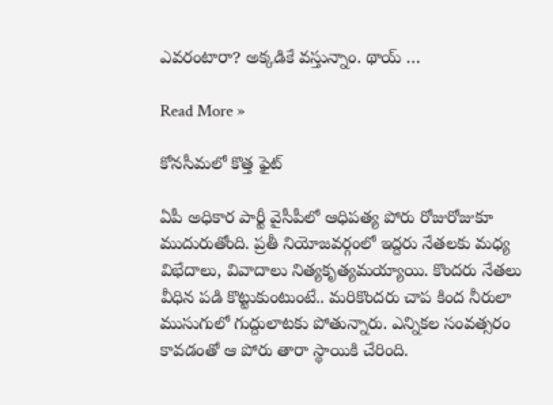ఎవరంటారా? అక్కడికే వస్తున్నాం. థాయ్ …

Read More »

కోనసీమలో కొత్త ఫైట్

ఏపీ అధికార పార్టీ వైసీపీలో ఆధిపత్య పోరు రోజురోజుకూ ముదురుతోంది. ప్రతీ నియోజవర్గంలో ఇద్దరు నేతలకు మధ్య విభేదాలు, వివాదాలు నిత్యకృత్యమయ్యాయి. కొందరు నేతలు వీధిన పడి కొట్టుకుంటుంటే.. మరికొందరు చాప కింద నీరులా ముసుగులో గుద్దులాటకు పోతున్నారు. ఎన్నికల సంవత్సరం కావడంతో ఆ పోరు తారా స్థాయికి చేరింది.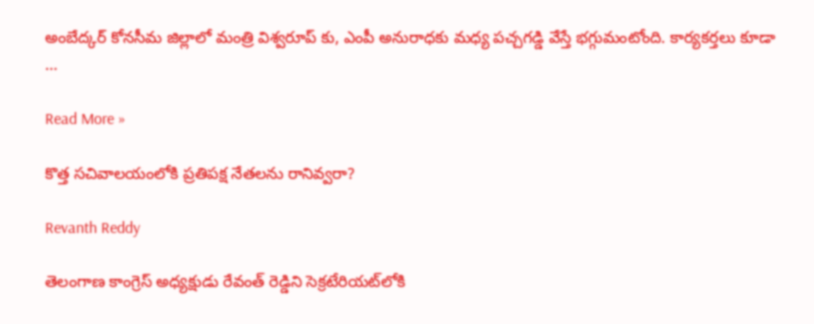అంబేద్కర్ కోనసీమ జిల్లాలో మంత్రి విశ్వరూప్ కు, ఎంపీ అనురాధకు మధ్య పచ్చగడ్డి వేస్తే భగ్గుమంటోంది. కార్యకర్తలు కూడా …

Read More »

కొత్త సచివాలయంలోకి ప్రతిపక్ష నేతలను రానివ్వరా?

Revanth Reddy

తెలంగాణ కాంగ్రెస్ అధ్యక్షుడు రేవంత్ రెడ్డిని సెక్రటేరియట్‌లోకి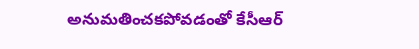అనుమతించకపోవడంతో కేసీఆర్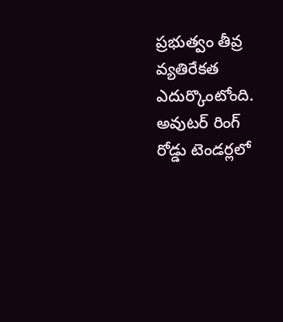ప్రభుత్వం తీవ్ర వ్యతిరేకత ఎదుర్కొంటోంది. అవుటర్ రింగ్ రోడ్డు టెండర్లలో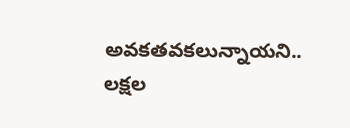అవకతవకలున్నాయని.. లక్షల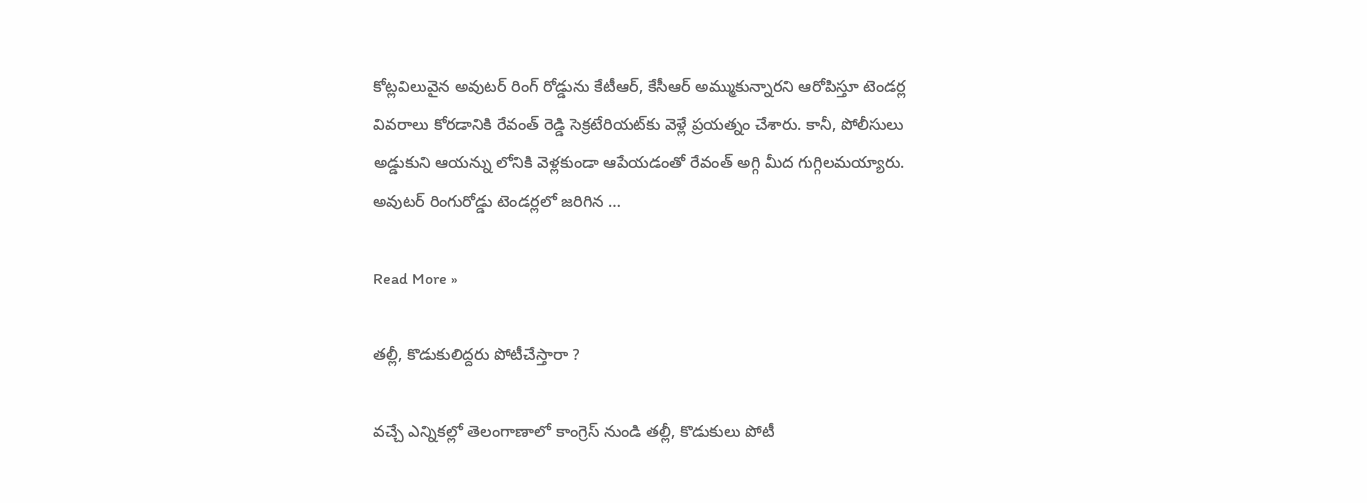కోట్లవిలువైన అవుటర్ రింగ్ రోడ్డును కేటీఆర్, కేసీఆర్ అమ్ముకున్నారని ఆరోపిస్తూ టెండర్ల వివరాలు కోరడానికి రేవంత్ రెడ్డి సెక్రటేరియట్‌కు వెళ్లే ప్రయత్నం చేశారు. కానీ, పోలీసులు అడ్డుకుని ఆయన్ను లోనికి వెళ్లకుండా ఆపేయడంతో రేవంత్ అగ్గి మీద గుగ్గిలమయ్యారు. అవుటర్ రింగురోడ్డు టెండర్లలో జరిగిన …

Read More »

తల్లీ, కొడుకులిద్దరు పోటీచేస్తారా ?

వచ్చే ఎన్నికల్లో తెలంగాణాలో కాంగ్రెస్ నుండి తల్లీ, కొడుకులు పోటీ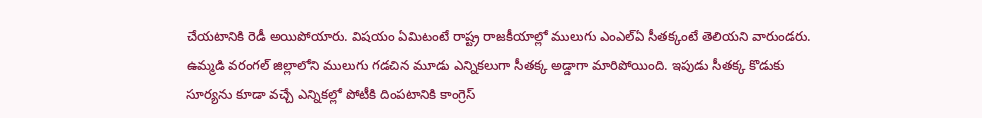చేయటానికి రెడీ అయిపోయారు. విషయం ఏమిటంటే రాష్ట్ర రాజకీయాల్లో ములుగు ఎంఎల్ఏ సీతక్కంటే తెలియని వారుండరు. ఉమ్మడి వరంగల్ జిల్లాలోని ములుగు గడచిన మూడు ఎన్నికలుగా సీతక్క అడ్డాగా మారిపోయింది. ఇపుడు సీతక్క కొడుకు సూర్యను కూడా వచ్చే ఎన్నికల్లో పోటీకి దింపటానికి కాంగ్రెస్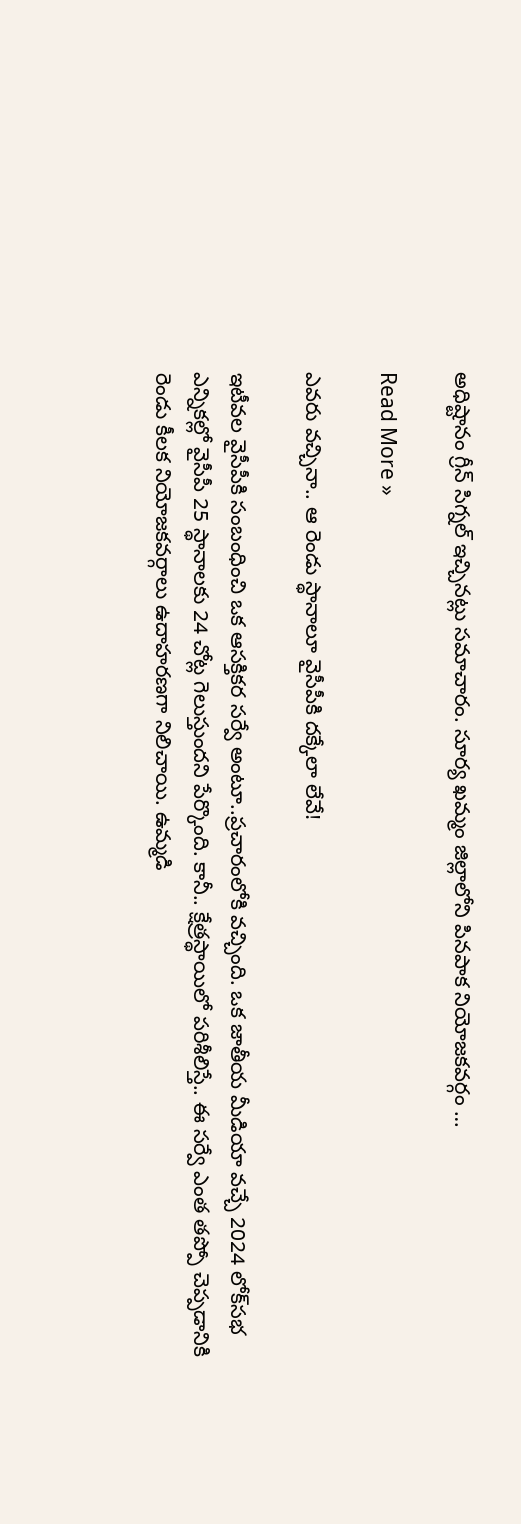అధిష్టానం గ్రీన్ సిగ్నల్ ఇచ్చినట్లు సమాచారం. సూర్య ఖమ్మం జిల్లాలోని పినపాక నియోజకవర్గం …

Read More »

ఎవ‌రు వ‌చ్చినా.. ఆ రెండు స్థానాలూ వైసీపీకి ద‌క్కేలా లేవే!

ఇటీవ‌ల వైసీపీకి సంబంధించి ఒక ఆస‌క్తిక‌ర స‌ర్వే అంటూ..ప్ర‌చారంలోకి వ‌చ్చింది. ఒక జాతీయ మీడియా వ‌చ్చే 2024 లోక్‌స‌భ ఎన్నిక‌ల్లో వైసీపీ 25 స్థానాల‌కు 24 చోట్ల గెలుస్తుంద‌ని పేర్కొంది. కానీ.. క్షేత్ర‌స్థాయిలో ప‌రిశీలిస్తే.. ఈ స‌ర్వే ఎంత త‌ప్పో చెప్ప‌డానికి రెండు కీల‌క నియోజ‌క‌వ‌ర్గాలు ఉదాహ‌ర‌ణ‌గా నిలిచాయి. ఉమ్మ‌డి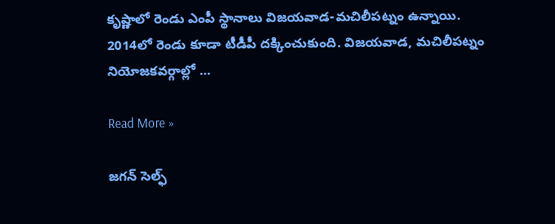కృష్ణాలో రెండు ఎంపీ స్థానాలు విజ‌య‌వాడ‌-మ‌చిలీప‌ట్నం ఉన్నాయి. 2014లో రెండు కూడా టీడీపీ ద‌క్కించుకుంది. విజ‌య‌వాడ‌, మ‌చిలీప‌ట్నం నియోజ‌క‌వ‌ర్గాల్లో …

Read More »

జ‌గ‌న్ సెల్ఫ్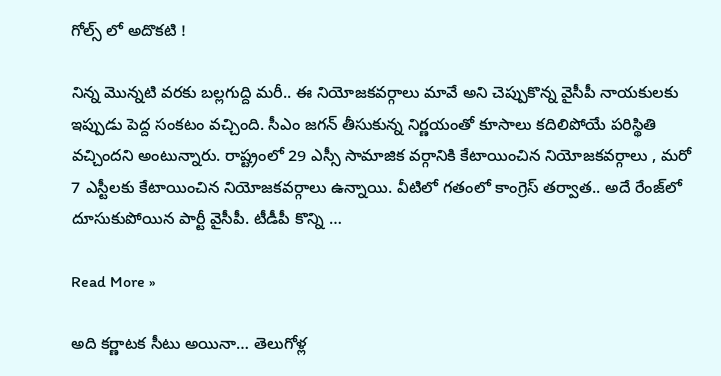గోల్స్ లో అదొకటి !

నిన్న మొన్న‌టి వ‌ర‌కు బ‌ల్ల‌గుద్ది మ‌రీ.. ఈ నియోజ‌క‌వ‌ర్గాలు మావే అని చెప్పుకొన్న వైసీపీ నాయ‌కుల‌కు ఇప్పుడు పెద్ద సంక‌టం వ‌చ్చింది. సీఎం జ‌గ‌న్ తీసుకున్న నిర్ణ‌యంతో కూసాలు క‌దిలిపోయే ప‌రిస్థితి వ‌చ్చింద‌ని అంటున్నారు. రాష్ట్రంలో 29 ఎస్సీ సామాజిక వ‌ర్గానికి కేటాయించిన నియోజ‌క‌వ‌ర్గాలు , మ‌రో 7 ఎస్టీల‌కు కేటాయించిన నియోజ‌క‌వ‌ర్గాలు ఉన్నాయి. వీటిలో గ‌తంలో కాంగ్రెస్ త‌ర్వాత‌.. అదే రేంజ్‌లో దూసుకుపోయిన పార్టీ వైసీపీ. టీడీపీ కొన్ని …

Read More »

అది కర్ణాటక సీటు అయినా… తెలుగోళ్ల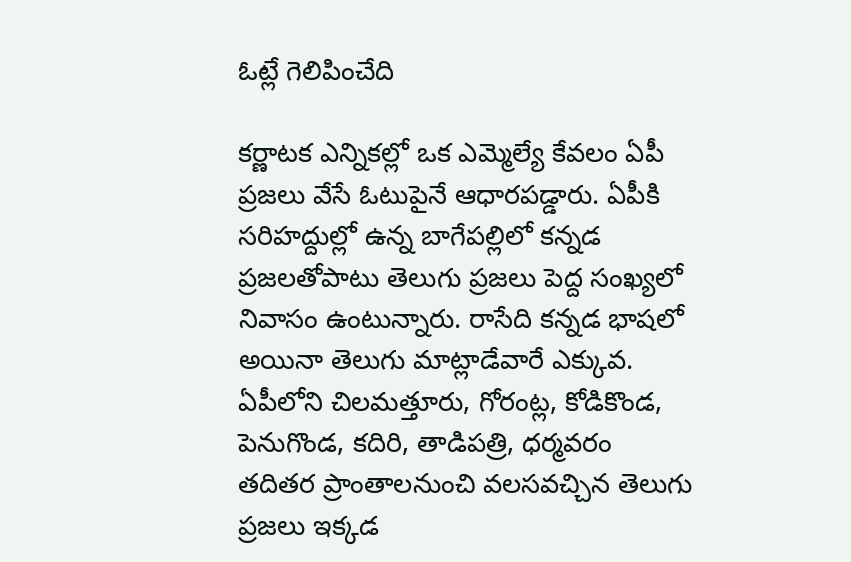ఓట్లే గెలిపించేది

క‌ర్ణాట‌క ఎన్నిక‌ల్లో ఒక ఎమ్మెల్యే కేవ‌లం ఏపీ ప్ర‌జ‌లు వేసే ఓటుపైనే ఆధార‌ప‌డ్డారు. ఏపీకి సరిహద్దుల్లో ఉన్న బాగేపల్లిలో కన్నడ ప్రజలతోపాటు తెలుగు ప్రజలు పెద్ద సంఖ్యలో నివాసం ఉంటున్నారు. రాసేది కన్నడ భాషలో అయినా తెలుగు మాట్లాడేవారే ఎక్కువ. ఏపీలోని చిలమత్తూరు, గోరంట్ల, కోడికొండ, పెనుగొండ, కదిరి, తాడిపత్రి, ధర్మవరం తదితర ప్రాంతాలనుంచి వలసవచ్చిన తెలుగు ప్రజలు ఇక్కడ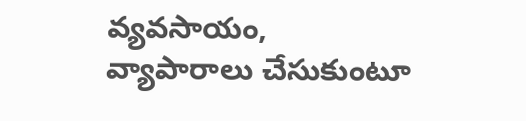వ్యవసాయం, వ్యాపారాలు చేసుకుంటూ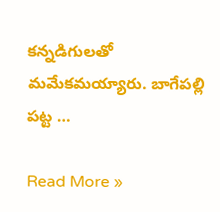కన్నడిగులతో మమేకమయ్యారు. బాగేపల్లి పట్ట …

Read More »